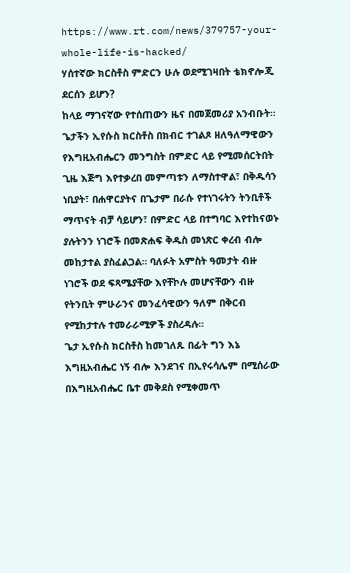https://www.rt.com/news/379757-your-whole-life-is-hacked/
ሃሰተኛው ክርስቶስ ምድርን ሁሉ ወደሚገዛበት ቴክኖሎጂ ደርሰን ይሆን?
ከላይ ማገናኛው የተሰጠውን ዜና በመጀመሪያ አንብቡት።
ጌታችን ኢየሱስ ክርስቶስ በክብር ተገልጾ ዘለዓለማዊውን የእግዚአብሔርን መንግስት በምድር ላይ የሚመሰርትበት ጊዜ እጅግ እየተቃረበ መምጣቱን ለማስተዋል፣ በቅዱሳን ነቢያት፣ በሐዋርያትና በጌታም በራሱ የተነገሩትን ትንቢቶች ማጥናት ብቻ ሳይሆን፣ በምድር ላይ በተግባር እየተከናወኑ ያሉትንን ነገሮች በመጽሐፍ ቅዱስ መነጽር ቀረብ ብሎ መከታተል ያስፈልጋል። ባለፉት አምስት ዓመታት ብዙ ነገሮች ወደ ፍጻሜያቸው እየቸኮሉ መሆናቸውን ብዙ የትንቢት ምሁራንና መንፈሳዊውን ዓለም በቅርብ የሚከታተሉ ተመራራሚዎች ያስረዳሉ።
ጌታ ኢየሱስ ክርስቶስ ከመገለጹ በፊት ግን እኔ እግዚአብሔር ነኝ ብሎ እንደገና በኢየሩሳሌም በሚሰራው በእግዚአብሔር ቤተ መቅደስ የሚቀመጥ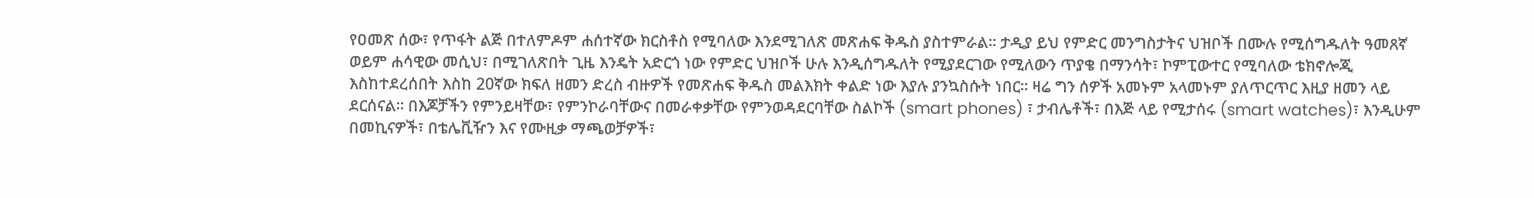የዐመጽ ሰው፣ የጥፋት ልጅ በተለምዶም ሐሰተኛው ክርስቶስ የሚባለው እንደሚገለጽ መጽሐፍ ቅዱስ ያስተምራል። ታዲያ ይህ የምድር መንግስታትና ህዝቦች በሙሉ የሚሰግዱለት ዓመጸኛ ወይም ሐሳዊው መሲህ፣ በሚገለጽበት ጊዜ እንዴት አድርጎ ነው የምድር ህዝቦች ሁሉ እንዲሰግዱለት የሚያደርገው የሚለውን ጥያቄ በማንሳት፣ ኮምፒውተር የሚባለው ቴክኖሎጂ እስከተደረሰበት እስከ 20ኛው ክፍለ ዘመን ድረስ ብዙዎች የመጽሐፍ ቅዱስ መልእክት ቀልድ ነው እያሉ ያንኳስሱት ነበር። ዛሬ ግን ሰዎች አመኑም አላመኑም ያለጥርጥር እዚያ ዘመን ላይ ደርሰናል። በእጆቻችን የምንይዛቸው፣ የምንኮራባቸውና በመራቀቃቸው የምንወዳደርባቸው ስልኮች (smart phones) ፣ ታብሌቶች፣ በእጅ ላይ የሚታሰሩ (smart watches)፣ እንዲሁም በመኪናዎች፣ በቴሌቪዥን እና የሙዚቃ ማጫወቻዎች፣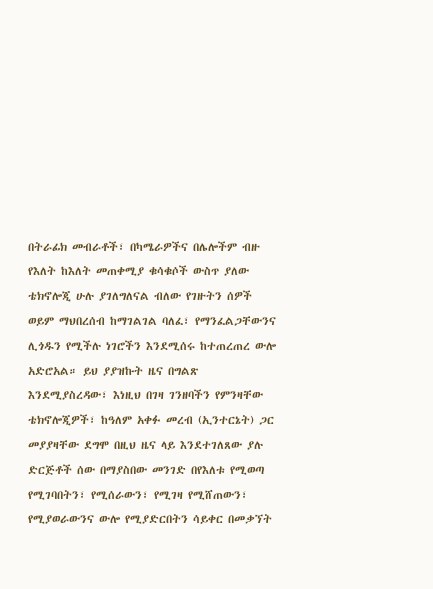በትራፊክ መብራቶች፣ በካሜራዎችና በሌሎችም ብዙ የእለት ከእለት መጠቀሚያ ቁሳቁሶች ውስጥ ያለው ቴክኖሎጂ ሁሉ ያገለግለናል ብለው የገዙትን ሰዎች ወይም ማህበረሰብ ከማገልገል ባለፈ፣ የማንፈልጋቸውንና ሊጎዱን የሚችሉ ነገሮችን እንደሚሰሩ ከተጠረጠረ ውሎ አድሮአል። ይህ ያያዝኩት ዜና በግልጽ እንደሚያስረዳው፣ እነዚህ በገዛ ገንዘባችን የምንዛቸው ቴክኖሎጂዎች፣ ከዓለም አቀፉ መረብ (ኢንተርኔት) ጋር መያያዛቸው ደግሞ በዚህ ዜና ላይ እንደተገለጸው ያሉ ድርጅቶች ሰው በማያስበው መንገድ በየእለቱ የሚወጣ የሚገባበትን፣ የሚሰራውን፣ የሚገዛ የሚሸጠውን፣ የሚያወራውንና ውሎ የሚያድርበትን ሳይቀር በመቃኘት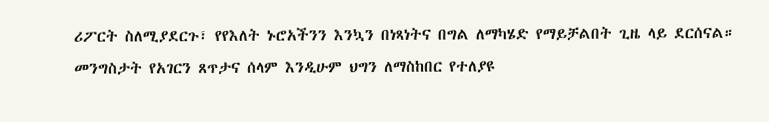ሪፖርት ስለሚያደርጉ፣ የየእለት ኑሮአችንን እንኳን በነጻነትና በግል ለማካሄድ የማይቻልበት ጊዜ ላይ ደርሰናል።
መንግስታት የአገርን ጸጥታና ሰላም እንዲሁም ህግን ለማስከበር የተለያዩ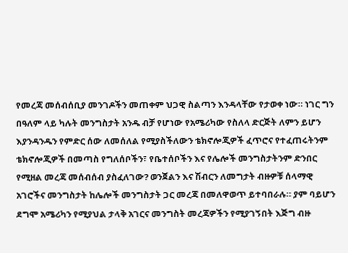የመረጃ መሰብሰቢያ መንገዶችን መጠቀም ህጋዊ ስልጣን እንዳላቸው የታወቀ ነው። ነገር ግን በዓለም ላይ ካሉት መንግስታት አንዱ ብቻ የሆነው የአሜሪካው የስለላ ድርጅት ለምን ይሆን እያንዳንዱን የምድር ሰው ለመሰለል የሚያስችለውን ቴክኖሎጂዎች ፈጥሮና የተፈጠሩትንም ቴክኖሎጂዎች በመጣስ የግለሰቦችን፣ የቤተሰቦችን እና የሌሎች መንግስታትንም ድንበር የሚዘል መረጃ መሰብሰብ ያስፈለገው? ወንጀልን እና ሽብርን ለመግታት ብዙዎቹ ሰላማዊ አገሮችና መንግስታት ከሌሎች መንግስታት ጋር መረጃ በመለዋወጥ ይተባበራሉ። ያም ባይሆን ደግሞ አሜሪካን የሚያህል ታላቅ አገርና መንግስት መረጃዎችን የሚያገኝበት እጅግ ብዙ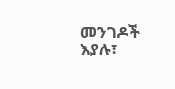መንገዶች እያሉ፣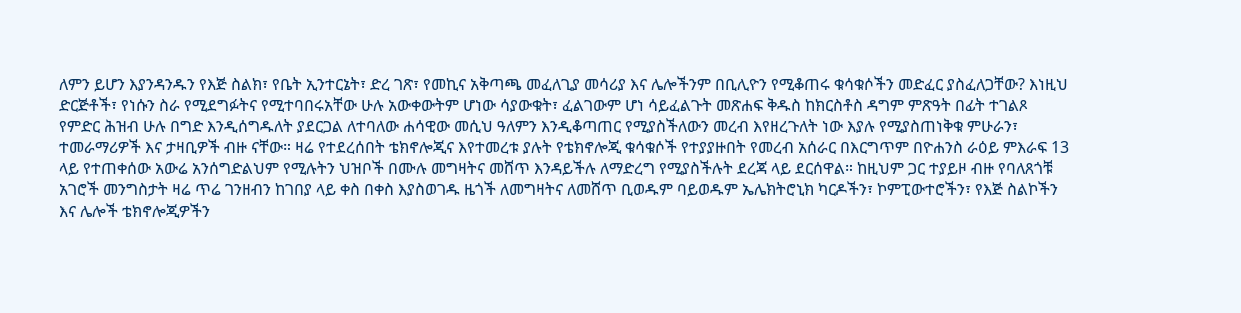ለምን ይሆን እያንዳንዱን የእጅ ስልክ፣ የቤት ኢንተርኔት፣ ድረ ገጽ፣ የመኪና አቅጣጫ መፈለጊያ መሳሪያ እና ሌሎችንም በቢሊዮን የሚቆጠሩ ቁሳቁሶችን መድፈር ያስፈለጋቸው? እነዚህ ድርጅቶች፣ የነሱን ስራ የሚደግፉትና የሚተባበሩአቸው ሁሉ አውቀውትም ሆነው ሳያውቁት፣ ፈልገውም ሆነ ሳይፈልጉት መጽሐፍ ቅዱስ ከክርስቶስ ዳግም ምጽዓት በፊት ተገልጾ የምድር ሕዝብ ሁሉ በግድ እንዲሰግዱለት ያደርጋል ለተባለው ሐሳዊው መሲህ ዓለምን እንዲቆጣጠር የሚያስችለውን መረብ እየዘረጉለት ነው እያሉ የሚያስጠነቅቁ ምሁራን፣ ተመራማሪዎች እና ታዛቢዎች ብዙ ናቸው። ዛሬ የተደረሰበት ቴክኖሎጂና እየተመረቱ ያሉት የቴክኖሎጂ ቁሳቁሶች የተያያዙበት የመረብ አሰራር በእርግጥም በዮሐንስ ራዕይ ምእራፍ 13 ላይ የተጠቀሰው አውሬ አንሰግድልህም የሚሉትን ህዝቦች በሙሉ መግዛትና መሸጥ እንዳይችሉ ለማድረግ የሚያስችሉት ደረጃ ላይ ደርሰዋል። ከዚህም ጋር ተያይዞ ብዙ የባለጸጎቹ አገሮች መንግስታት ዛሬ ጥሬ ገንዘብን ከገበያ ላይ ቀስ በቀስ እያስወገዱ ዜጎች ለመግዛትና ለመሸጥ ቢወዱም ባይወዱም ኤሌክትሮኒክ ካርዶችን፣ ኮምፒውተሮችን፣ የእጅ ስልኮችን እና ሌሎች ቴክኖሎጂዎችን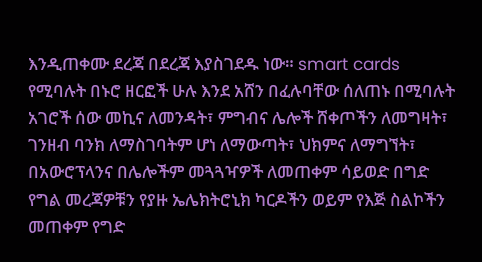እንዲጠቀሙ ደረጃ በደረጃ እያስገደዱ ነው። smart cards የሚባሉት በኑሮ ዘርፎች ሁሉ እንደ አሸን በፈሉባቸው ሰለጠኑ በሚባሉት አገሮች ሰው መኪና ለመንዳት፣ ምግብና ሌሎች ሸቀጦችን ለመግዛት፣ ገንዘብ ባንክ ለማስገባትም ሆነ ለማውጣት፣ ህክምና ለማግኘት፣ በአውሮፕላንና በሌሎችም መጓጓዣዎች ለመጠቀም ሳይወድ በግድ የግል መረጃዎቹን የያዙ ኤሌክትሮኒክ ካርዶችን ወይም የእጅ ስልኮችን መጠቀም የግድ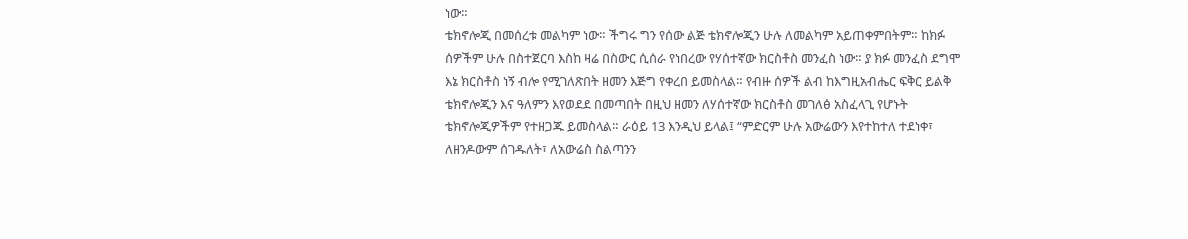ነው።
ቴክኖሎጂ በመሰረቱ መልካም ነው። ችግሩ ግን የሰው ልጅ ቴክኖሎጂን ሁሉ ለመልካም አይጠቀምበትም። ከክፉ ሰዎችም ሁሉ በስተጀርባ እስከ ዛሬ በስውር ሲሰራ የነበረው የሃሰተኛው ክርስቶስ መንፈስ ነው። ያ ክፉ መንፈስ ደግሞ እኔ ክርስቶስ ነኝ ብሎ የሚገለጽበት ዘመን እጅግ የቀረበ ይመስላል። የብዙ ሰዎች ልብ ከእግዚአብሔር ፍቅር ይልቅ ቴክኖሎጂን እና ዓለምን እየወደደ በመጣበት በዚህ ዘመን ለሃሰተኛው ክርስቶስ መገለፅ አስፈላጊ የሆኑት ቴክኖሎጂዎችም የተዘጋጁ ይመስላል። ራዕይ 13 እንዲህ ይላል፤ “ምድርም ሁሉ አውሬውን እየተከተለ ተደነቀ፣ ለዘንዶውም ሰገዱለት፣ ለአውሬስ ስልጣንን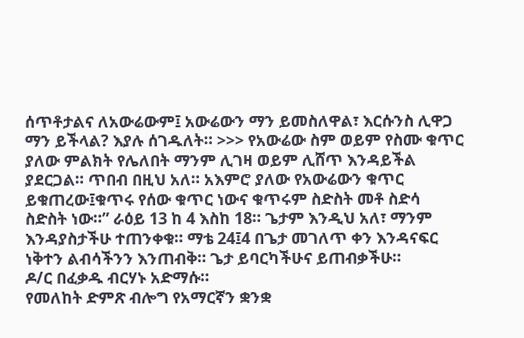ሰጥቶታልና ለአውሬውም፤ አውሬውን ማን ይመስለዋል፣ እርሱንስ ሊዋጋ ማን ይችላል? እያሉ ሰገዱለት። >>> የአውሬው ስም ወይም የስሙ ቁጥር ያለው ምልክት የሌለበት ማንም ሊገዛ ወይም ሊሸጥ እንዳይችል ያደርጋል። ጥበብ በዚህ አለ። አእምሮ ያለው የአውሬውን ቁጥር ይቁጠረው፤ቁጥሩ የሰው ቁጥር ነውና ቁጥሩም ስድስት መቶ ስድሳ ስድስት ነው።” ራዕይ 13 ከ 4 እስከ 18። ጌታም እንዲህ አለ፣ ማንም እንዳያስታችሁ ተጠንቀቁ። ማቴ 24፤4 በጌታ መገለጥ ቀን እንዳናፍር ነቅተን ልብሳችንን እንጠብቅ። ጌታ ይባርካችሁና ይጠብቃችሁ።
ዶ/ር በፈቃዱ ብርሃኑ አድማሱ።
የመለከት ድምጽ ብሎግ የአማርኛን ቋንቋ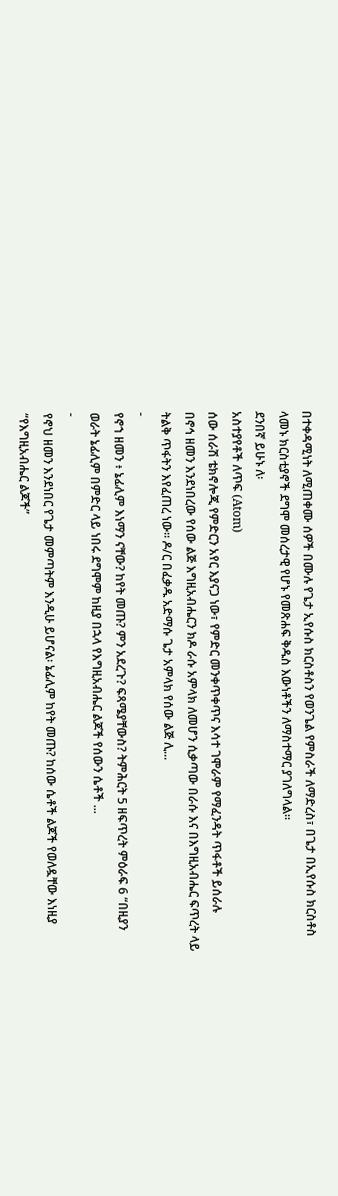በተቀዳሚነት ለሚጠቀሙ ሰዎች በሙሉ የጌታ ኢየሱስ ክርስቶስን የወንጌል የምስራች ለማድረስ፣ በጌታ በኢየሱስ ክርስቶስ ላመኑ ክርስቲያኖች ደግሞ መሰረታዊ የሆኑ የመጽሐፍ ቅዱስ እውነቶችን ለማስተማር ያገለግላል።
ደንበኛ ይሁኑ ለ፡
አስተያየቶች ለጥፍ (Atom)
ሰው ሰራሽ ቴክኖሎጂ የምድርን አየር እያናጋ ነው፣ የምድር መንቀጥቀጥና እሳተ ገሞራም የማፈንዳት ጥፋቶች ይሰራሉ
በኖኅ ዘመን እንደነበረው የሰው ልጅ እግዚአብሔርን ክዶ ራሱ አምላክ ለመሆን ሲቃጣው በራሱ እና በእግዚአብሔር ፍጥረት ላይ ትልቅ ጥፋትን እየፈጠረ ነው። ዶ/ር በፈቃዱ አድማሱ ጌታ አምላክ የሰው ልጅ ሊ...
-
የኖኀ ዘመን ፥ ኔፊሊም እነማን ናቸው? ከየት መጡ? ምን አደረጉ? ፍጻሜያቸውስ? ትምሕርት 5 ዘፍጥረት ምዕራፍ 6 “በዚያን ወራት ኔፊሊም በምድር ላይ ነበሩ ደግሞም ከዚያ በኋላ የእግዚአብሔር ልጆች የሰውን ሴቶች ...
-
የኖህ ዘመን እንደነበር የጌታ መምጣትም እንዲሁ ይሆናል፡ ኔፊሊም ከየት መጡ? ከሰው ሴቶች ልጆች የወለዷቸው እነዚያ “የእግዚአብሔር ልጆች”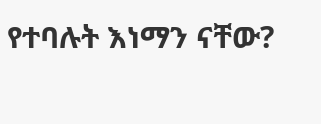የተባሉት እነማን ናቸው?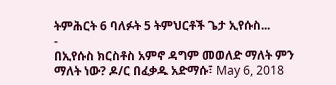ትምሕርት 6 ባለፉት 5 ትምህርቶች ጌታ ኢየሱስ...
-
በኢየሱስ ክርስቶስ አምኖ ዳግም መወለድ ማለት ምን ማለት ነው? ዶ/ር በፈቃዱ አድማሱ፣ May 6, 2018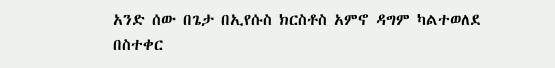አንድ ሰው በጌታ በኢየሱስ ክርስቶስ አምኖ ዳግም ካልተወለደ በስተቀር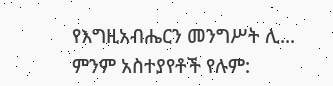የእግዚአብሔርን መንግሥት ሊ...
ምንም አስተያየቶች የሉም: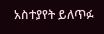አስተያየት ይለጥፉ